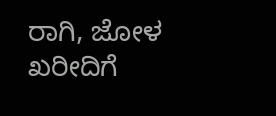ರಾಗಿ, ಜೋಳ ಖರೀದಿಗೆ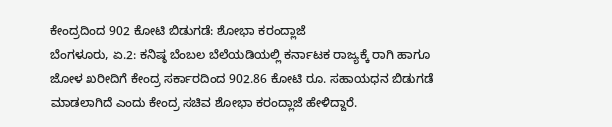ಕೇಂದ್ರದಿಂದ 902 ಕೋಟಿ ಬಿಡುಗಡೆ: ಶೋಭಾ ಕರಂದ್ಲಾಜೆ
ಬೆಂಗಳೂರು, ಏ.2: ಕನಿಷ್ಠ ಬೆಂಬಲ ಬೆಲೆಯಡಿಯಲ್ಲಿ ಕರ್ನಾಟಕ ರಾಜ್ಯಕ್ಕೆ ರಾಗಿ ಹಾಗೂ ಜೋಳ ಖರೀದಿಗೆ ಕೇಂದ್ರ ಸರ್ಕಾರದಿಂದ 902.86 ಕೋಟಿ ರೂ. ಸಹಾಯಧನ ಬಿಡುಗಡೆ ಮಾಡಲಾಗಿದೆ ಎಂದು ಕೇಂದ್ರ ಸಚಿವ ಶೋಭಾ ಕರಂದ್ಲಾಜೆ ಹೇಳಿದ್ದಾರೆ.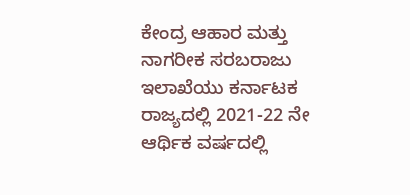ಕೇಂದ್ರ ಆಹಾರ ಮತ್ತು ನಾಗರೀಕ ಸರಬರಾಜು ಇಲಾಖೆಯು ಕರ್ನಾಟಕ ರಾಜ್ಯದಲ್ಲಿ 2021-22 ನೇ ಆರ್ಥಿಕ ವರ್ಷದಲ್ಲಿ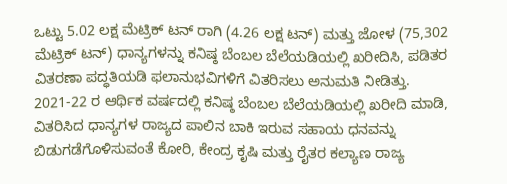ಒಟ್ಟು 5.02 ಲಕ್ಷ ಮೆಟ್ರಿಕ್ ಟನ್ ರಾಗಿ (4.26 ಲಕ್ಷ ಟನ್) ಮತ್ತು ಜೋಳ (75,302 ಮೆಟ್ರಿಕ್ ಟನ್) ಧಾನ್ಯಗಳನ್ನು ಕನಿಷ್ಠ ಬೆಂಬಲ ಬೆಲೆಯಡಿಯಲ್ಲಿ ಖರೀದಿಸಿ, ಪಡಿತರ ವಿತರಣಾ ಪದ್ಧತಿಯಡಿ ಫಲಾನುಭವಿಗಳಿಗೆ ವಿತರಿಸಲು ಅನುಮತಿ ನೀಡಿತ್ತು.
2021-22 ರ ಆರ್ಥಿಕ ವರ್ಷದಲ್ಲಿ ಕನಿಷ್ಠ ಬೆಂಬಲ ಬೆಲೆಯಡಿಯಲ್ಲಿ ಖರೀದಿ ಮಾಡಿ, ವಿತರಿಸಿದ ಧಾನ್ಯಗಳ ರಾಜ್ಯದ ಪಾಲಿನ ಬಾಕಿ ಇರುವ ಸಹಾಯ ಧನವನ್ನು ಬಿಡುಗಡೆಗೊಳಿಸುವಂತೆ ಕೋರಿ, ಕೇಂದ್ರ ಕೃಷಿ ಮತ್ತು ರೈತರ ಕಲ್ಯಾಣ ರಾಜ್ಯ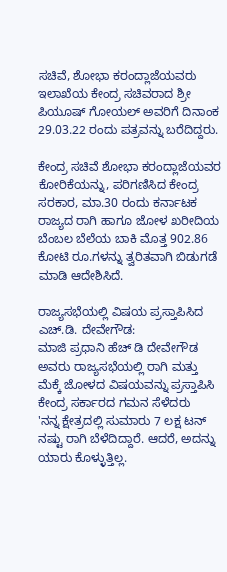ಸಚಿವೆ, ಶೋಭಾ ಕರಂದ್ಲಾಜೆಯವರು ಇಲಾಖೆಯ ಕೇಂದ್ರ ಸಚಿವರಾದ ಶ್ರೀ ಪಿಯೂಷ್ ಗೋಯಲ್ ಅವರಿಗೆ ದಿನಾಂಕ 29.03.22 ರಂದು ಪತ್ರವನ್ನು ಬರೆದಿದ್ದರು.

ಕೇಂದ್ರ ಸಚಿವೆ ಶೋಭಾ ಕರಂದ್ಲಾಜೆಯವರ ಕೋರಿಕೆಯನ್ನು, ಪರಿಗಣಿಸಿದ ಕೇಂದ್ರ ಸರಕಾರ, ಮಾ.30 ರಂದು ಕರ್ನಾಟಕ ರಾಜ್ಯದ ರಾಗಿ ಹಾಗೂ ಜೋಳ ಖರೀದಿಯ ಬೆಂಬಲ ಬೆಲೆಯ ಬಾಕಿ ಮೊತ್ತ 902.86 ಕೋಟಿ ರೂ.ಗಳನ್ನು ತ್ವರಿತವಾಗಿ ಬಿಡುಗಡೆ ಮಾಡಿ ಆದೇಶಿಸಿದೆ.

ರಾಜ್ಯಸಭೆಯಲ್ಲಿ ವಿಷಯ ಪ್ರಸ್ತಾಪಿಸಿದ ಎಚ್.ಡಿ. ದೇವೇಗೌಡ:
ಮಾಜಿ ಪ್ರಧಾನಿ ಹೆಚ್ ಡಿ ದೇವೇಗೌಡ ಅವರು ರಾಜ್ಯಸಭೆಯಲ್ಲಿ ರಾಗಿ ಮತ್ತು ಮೆಕ್ಕೆ ಜೋಳದ ವಿಷಯವನ್ನು ಪ್ರಸ್ತಾಪಿಸಿ ಕೇಂದ್ರ ಸರ್ಕಾರದ ಗಮನ ಸೆಳೆದರು
'ನನ್ನ ಕ್ಷೇತ್ರದಲ್ಲಿ ಸುಮಾರು 7 ಲಕ್ಷ ಟನ್ ನಷ್ಟು ರಾಗಿ ಬೆಳೆದಿದ್ದಾರೆ. ಆದರೆ, ಅದನ್ನು ಯಾರು ಕೊಳ್ಳುತ್ತಿಲ್ಲ.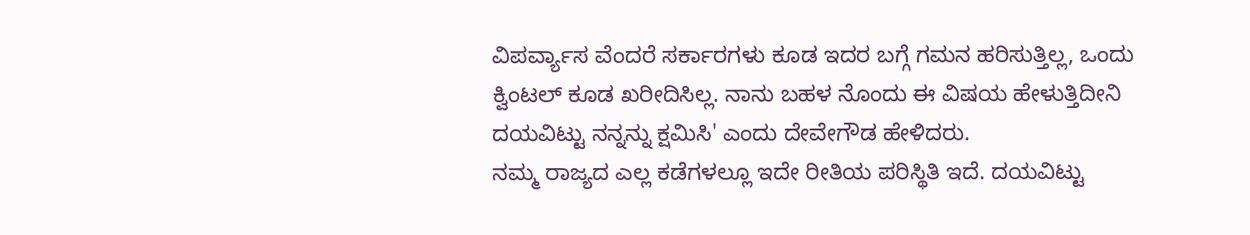ವಿಪರ್ವ್ಯಾಸ ವೆಂದರೆ ಸರ್ಕಾರಗಳು ಕೂಡ ಇದರ ಬಗ್ಗೆ ಗಮನ ಹರಿಸುತ್ತಿಲ್ಲ, ಒಂದು ಕ್ವಿಂಟಲ್ ಕೂಡ ಖರೀದಿಸಿಲ್ಲ. ನಾನು ಬಹಳ ನೊಂದು ಈ ವಿಷಯ ಹೇಳುತ್ತಿದೀನಿ ದಯವಿಟ್ಟು ನನ್ನನ್ನು ಕ್ಷಮಿಸಿ' ಎಂದು ದೇವೇಗೌಡ ಹೇಳಿದರು.
ನಮ್ಮ ರಾಜ್ಯದ ಎಲ್ಲ ಕಡೆಗಳಲ್ಲೂ ಇದೇ ರೀತಿಯ ಪರಿಸ್ಥಿತಿ ಇದೆ. ದಯವಿಟ್ಟು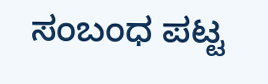ಸಂಬಂಧ ಪಟ್ಟ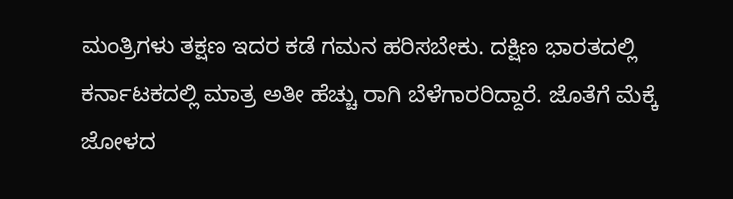ಮಂತ್ರಿಗಳು ತಕ್ಷಣ ಇದರ ಕಡೆ ಗಮನ ಹರಿಸಬೇಕು. ದಕ್ಷಿಣ ಭಾರತದಲ್ಲಿ ಕರ್ನಾಟಕದಲ್ಲಿ ಮಾತ್ರ ಅತೀ ಹೆಚ್ಚು ರಾಗಿ ಬೆಳೆಗಾರರಿದ್ದಾರೆ. ಜೊತೆಗೆ ಮೆಕ್ಕೆ ಜೋಳದ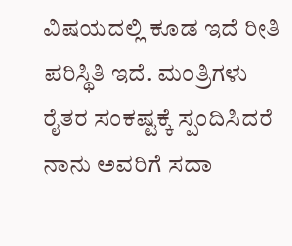ವಿಷಯದಲ್ಲಿ ಕೂಡ ಇದೆ ರೀತಿ ಪರಿಸ್ಥಿತಿ ಇದೆ. ಮಂತ್ರಿಗಳು ರೈತರ ಸಂಕಷ್ಟಕ್ಕೆ ಸ್ಪಂದಿಸಿದರೆ ನಾನು ಅವರಿಗೆ ಸದಾ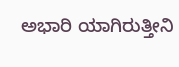ಅಭಾರಿ ಯಾಗಿರುತ್ತೀನಿ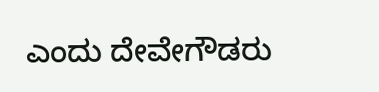ಎಂದು ದೇವೇಗೌಡರು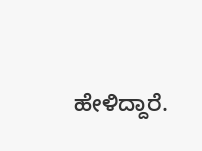ಹೇಳಿದ್ದಾರೆ.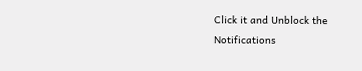Click it and Unblock the Notifications